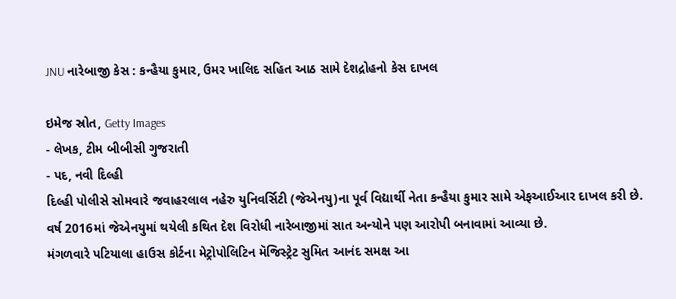JNU નારેબાજી કેસ : કન્હૈયા કુમાર, ઉમર ખાલિદ સહિત આઠ સામે દેશદ્રોહનો કેસ દાખલ

ઇમેજ સ્રોત, Getty Images
- લેખક, ટીમ બીબીસી ગુજરાતી
- પદ, નવી દિલ્હી
દિલ્હી પોલીસે સોમવારે જવાહરલાલ નહેરુ યુનિવર્સિટી (જેએનયુ)ના પૂર્વ વિદ્યાર્થી નેતા કન્હૈયા કુમાર સામે એફઆઈઆર દાખલ કરી છે.
વર્ષ 2016માં જેએનયુમાં થયેલી કથિત દેશ વિરોધી નારેબાજીમાં સાત અન્યોને પણ આરોપી બનાવામાં આવ્યા છે.
મંગળવારે પટિયાલા હાઉસ કોર્ટના મેટ્રોપોલિટિન મૅજિસ્ટ્રેટ સુમિત આનંદ સમક્ષ આ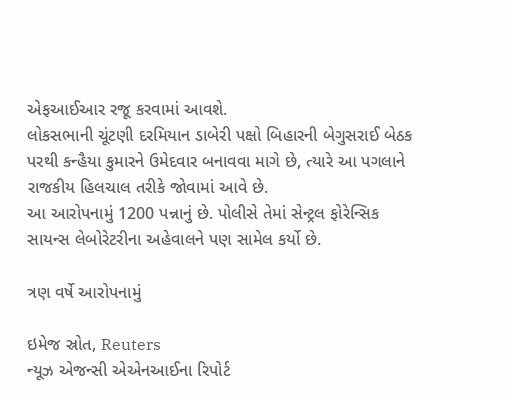એફઆઈઆર રજૂ કરવામાં આવશે.
લોકસભાની ચૂંટણી દરમિયાન ડાબેરી પક્ષો બિહારની બેગુસરાઈ બેઠક પરથી કન્હૈયા કુમારને ઉમેદવાર બનાવવા માગે છે, ત્યારે આ પગલાને રાજકીય હિલચાલ તરીકે જોવામાં આવે છે.
આ આરોપનામું 1200 પન્નાનું છે. પોલીસે તેમાં સેન્ટ્રલ ફોરેન્સિક સાયન્સ લેબોરેટરીના અહેવાલને પણ સામેલ કર્યો છે.

ત્રણ વર્ષે આરોપનામું

ઇમેજ સ્રોત, Reuters
ન્યૂઝ એજન્સી એએનઆઈના રિપોર્ટ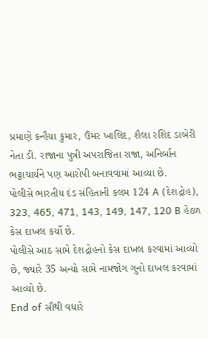પ્રમાણે કન્હૈયા કુમાર, ઉંમર ખાલિદ, શૈલા રશિદ ડાબેરી નેતા ડી. રાજાના પુત્રી અપરાજિતા રાજા, અનિર્બાન ભટ્ટાચાર્યને પણ આરોપી બનાવવામાં આવ્યા છે.
પોલીસે ભારતીય દંડ સંહિતાની કલમ 124 A (દેશદ્રોહ), 323, 465, 471, 143, 149, 147, 120 B હેઠળ કેસ દાખલ કર્યો છે.
પોલીસે આઠ સામે દેશદ્રોહનો કેસ દાખલ કરવામાં આવ્યો છે, જ્યારે 35 અન્યો સામે નામજોગ ગુનો દાખલ કરવામાં આવ્યો છે.
End of સૌથી વધારે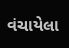વંચાયેલા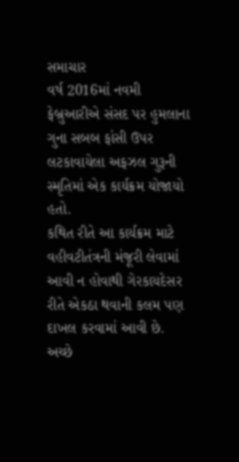સમાચાર
વર્ષ 2016માં નવમી ફેબ્રુઆરીએ સંસદ પર હુમલાના ગુના સબબ ફાંસી ઉપર લટકાવાયેલા અફઝલ ગુરૂની સ્મૃતિમાં એક કાર્યક્રમ યોજાયો હતો.
કથિત રીતે આ કાર્યક્રમ માટે વહીવટીતંત્રની મંજૂરી લેવામાં આવી ન હોવાથી ગેરકાયદેસર રીતે એકઠા થવાની કલમ પણ દાખલ કરવામાં આવી છે.
અચ્છે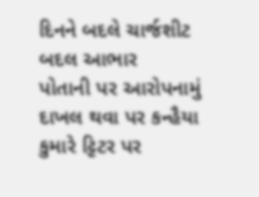દિનને બદલે ચાર્જશીટ બદલ આભાર
પોતાની પર આરોપનામું દાખલ થવા પર કન્હૈયા કુમારે ટ્ટિટર પર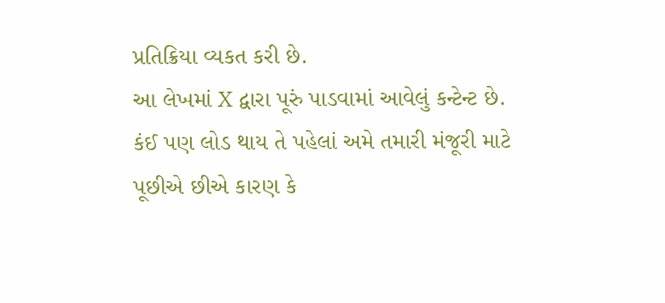પ્રતિક્રિયા વ્યકત કરી છે.
આ લેખમાં X દ્વારા પૂરું પાડવામાં આવેલું કન્ટેન્ટ છે. કંઈ પણ લોડ થાય તે પહેલાં અમે તમારી મંજૂરી માટે પૂછીએ છીએ કારણ કે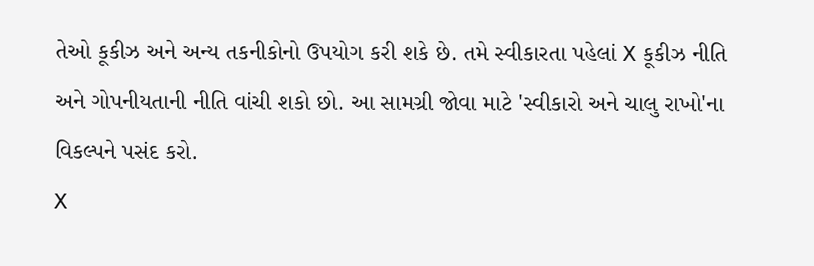તેઓ કૂકીઝ અને અન્ય તકનીકોનો ઉપયોગ કરી શકે છે. તમે સ્વીકારતા પહેલાં X કૂકીઝ નીતિ અને ગોપનીયતાની નીતિ વાંચી શકો છો. આ સામગ્રી જોવા માટે 'સ્વીકારો અને ચાલુ રાખો'ના વિકલ્પને પસંદ કરો.
X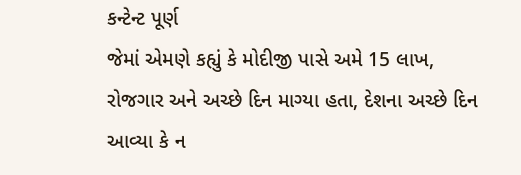કન્ટેન્ટ પૂર્ણ
જેમાં એમણે કહ્યું કે મોદીજી પાસે અમે 15 લાખ, રોજગાર અને અચ્છે દિન માગ્યા હતા, દેશના અચ્છે દિન આવ્યા કે ન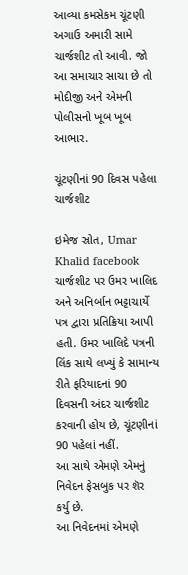આવ્યા કમસેકમ ચૂંટણી અગાઉ અમારી સામે ચાર્જશીટ તો આવી. જો આ સમાચાર સાચા છે તો મોદીજી અને એમની પોલીસનો ખૂબ ખૂબ આભાર.

ચૂંટણીનાં 90 દિવસ પહેલા ચાર્જશીટ

ઇમેજ સ્રોત, Umar Khalid facebook
ચાર્જશીટ પર ઉમર ખાલિદ અને અનિર્બાન ભટ્ટાચાર્યે પત્ર દ્વારા પ્રતિક્રિયા આપી હતી. ઉમર ખાલિદે પત્રની લિંક સાથે લખ્યું કે સામાન્ય રીતે ફરિયાદનાં 90 દિવસની અંદર ચાર્જશીટ કરવાની હોય છે, ચૂંટણીનાં 90 પહેલાં નહીં.
આ સાથે એમણે એમનું નિવેદન ફેસબુક પર શૅર કર્યુ છે.
આ નિવેદનમાં એમણે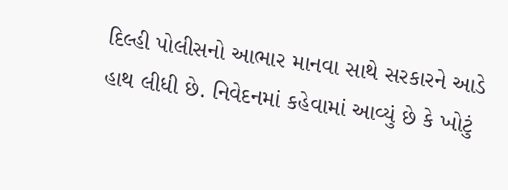દિલ્હી પોલીસનો આભાર માનવા સાથે સરકારને આડે હાથ લીધી છે. નિવેદનમાં કહેવામાં આવ્યું છે કે ખોટું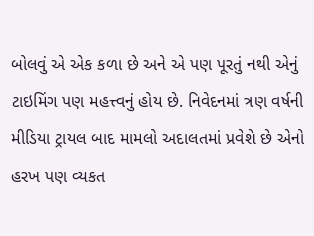બોલવું એ એક કળા છે અને એ પણ પૂરતું નથી એનું ટાઇમિંગ પણ મહત્ત્વનું હોય છે. નિવેદનમાં ત્રણ વર્ષની મીડિયા ટ્રાયલ બાદ મામલો અદાલતમાં પ્રવેશે છે એનો હરખ પણ વ્યકત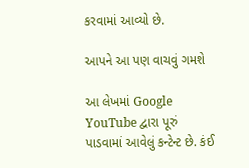કરવામાં આવ્યો છે.

આપને આ પણ વાચવું ગમશે

આ લેખમાં Google YouTube દ્વારા પૂરું પાડવામાં આવેલું કન્ટેન્ટ છે. કંઈ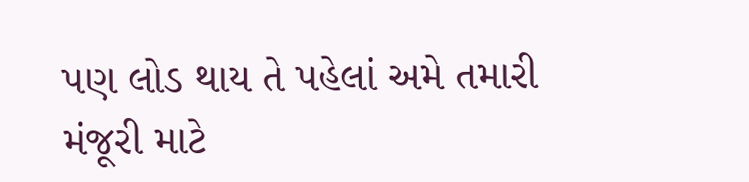પણ લોડ થાય તે પહેલાં અમે તમારી મંજૂરી માટે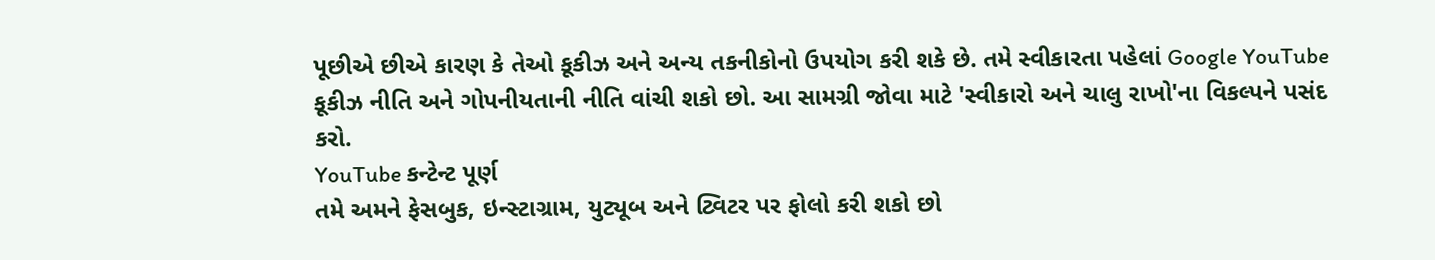પૂછીએ છીએ કારણ કે તેઓ કૂકીઝ અને અન્ય તકનીકોનો ઉપયોગ કરી શકે છે. તમે સ્વીકારતા પહેલાં Google YouTube કૂકીઝ નીતિ અને ગોપનીયતાની નીતિ વાંચી શકો છો. આ સામગ્રી જોવા માટે 'સ્વીકારો અને ચાલુ રાખો'ના વિકલ્પને પસંદ કરો.
YouTube કન્ટેન્ટ પૂર્ણ
તમે અમને ફેસબુક, ઇન્સ્ટાગ્રામ, યુટ્યૂબ અને ટ્વિટર પર ફોલો કરી શકો છો